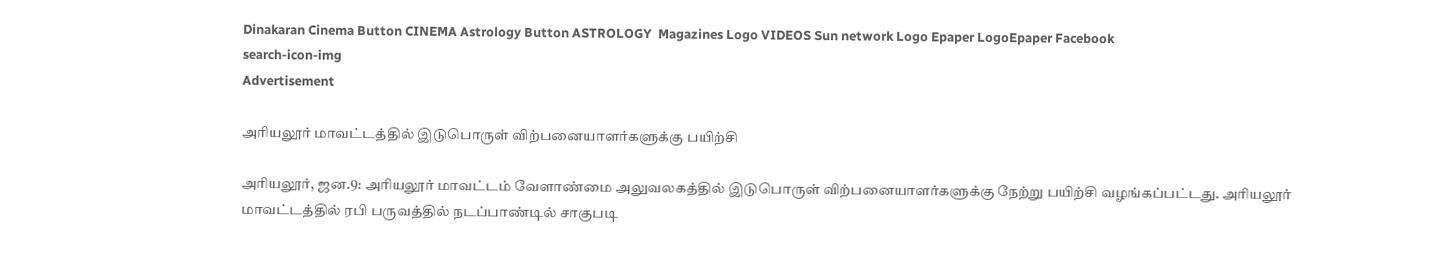Dinakaran Cinema Button CINEMA Astrology Button ASTROLOGY  Magazines Logo VIDEOS Sun network Logo Epaper LogoEpaper Facebook
search-icon-img
Advertisement

அரியலூர் மாவட்டத்தில் இடுபொருள் விற்பனையாளர்களுக்கு பயிற்சி

அரியலூர், ஜன.9: அரியலூர் மாவட்டம் வேளாண்மை அலுவலகத்தில் இடுபொருள் விற்பனையாளர்களுக்கு நேற்று பயிற்சி வழங்கப்பட்டது. அரியலூர் மாவட்டத்தில் ரபி பருவத்தில் நடப்பாண்டில் சாகுபடி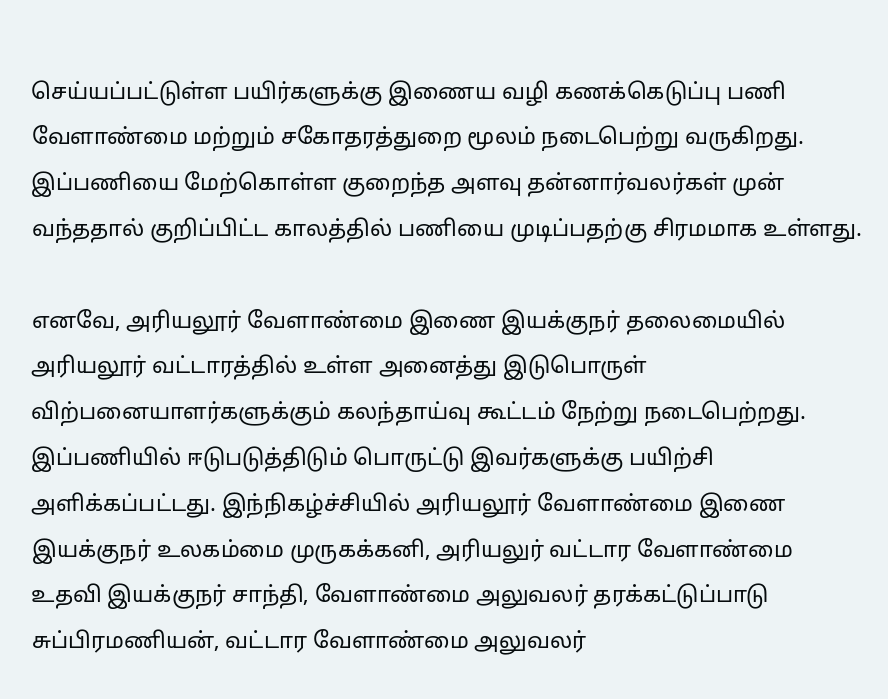செய்யப்பட்டுள்ள பயிர்களுக்கு இணைய வழி கணக்கெடுப்பு பணி வேளாண்மை மற்றும் சகோதரத்துறை மூலம் நடைபெற்று வருகிறது. இப்பணியை மேற்கொள்ள குறைந்த அளவு தன்னார்வலர்கள் முன் வந்ததால் குறிப்பிட்ட காலத்தில் பணியை முடிப்பதற்கு சிரமமாக உள்ளது.

எனவே, அரியலூர் வேளாண்மை இணை இயக்குநர் தலைமையில் அரியலூர் வட்டாரத்தில் உள்ள அனைத்து இடுபொருள் விற்பனையாளர்களுக்கும் கலந்தாய்வு கூட்டம் நேற்று நடைபெற்றது. இப்பணியில் ஈடுபடுத்திடும் பொருட்டு இவர்களுக்கு பயிற்சி அளிக்கப்பட்டது. இந்நிகழ்ச்சியில் அரியலூர் வேளாண்மை இணை இயக்குநர் உலகம்மை முருகக்கனி, அரியலுர் வட்டார வேளாண்மை உதவி இயக்குநர் சாந்தி, வேளாண்மை அலுவலர் தரக்கட்டுப்பாடு சுப்பிரமணியன், வட்டார வேளாண்மை அலுவலர்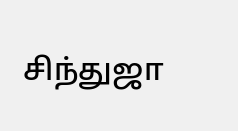சிந்துஜா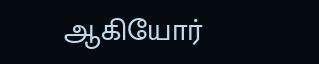ஆகியோர்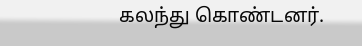கலந்து கொண்டனர்.